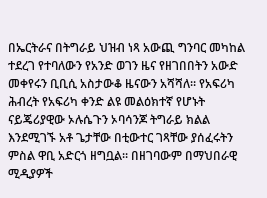በኤርትራና በትግራይ ህዝብ ነጻ አውጪ ግንባር መካከል ተደረገ የተባለውን የአንድ ወገን ዜና የዘገበበትን አውድ መቀየሩን ቢቢሲ አስታውቆ ዜናውን አሻሻለ። የአፍሪካ ሕብረት የአፍሪካ ቀንድ ልዩ መልዕክተኛ የሆኑት ናይጄሪያዊው ኦሉሴጉን ኦባሳንጆ ትግራይ ክልል እንደሚገኙ አቶ ጌታቸው በቲውተር ገጻቸው ያሰፈሩትን ምስል ዋቢ አድርጎ ዘግቧል። በዘገባውም በማህበራዊ ሚዲያዎች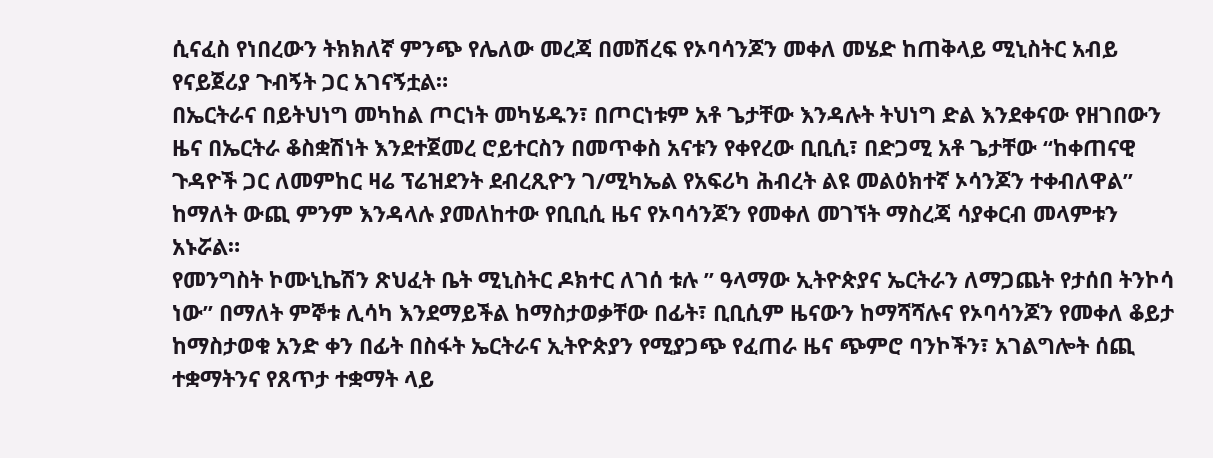ሲናፈስ የነበረውን ትክክለኛ ምንጭ የሌለው መረጃ በመሽረፍ የኦባሳንጆን መቀለ መሄድ ከጠቅላይ ሚኒስትር አብይ የናይጀሪያ ጉብኝት ጋር አገናኝቷል።
በኤርትራና በይትህነግ መካከል ጦርነት መካሄዱን፣ በጦርነቱም አቶ ጌታቸው እንዳሉት ትህነግ ድል እንደቀናው የዘገበውን ዜና በኤርትራ ቆስቋሽነት እንደተጀመረ ሮይተርስን በመጥቀስ አናቱን የቀየረው ቢቢሲ፣ በድጋሚ አቶ ጌታቸው “ከቀጠናዊ ጉዳዮች ጋር ለመምከር ዛሬ ፕሬዝደንት ደብረጺዮን ገ/ሚካኤል የአፍሪካ ሕብረት ልዩ መልዕክተኛ ኦሳንጆን ተቀብለዋል” ከማለት ውጪ ምንም እንዳላሉ ያመለከተው የቢቢሲ ዜና የኦባሳንጆን የመቀለ መገኘት ማስረጃ ሳያቀርብ መላምቱን አኑሯል።
የመንግስት ኮሙኒኬሽን ጽህፈት ቤት ሚኒስትር ዶክተር ለገሰ ቱሉ ” ዓላማው ኢትዮጵያና ኤርትራን ለማጋጨት የታሰበ ትንኮሳ ነው” በማለት ምኞቱ ሊሳካ እንደማይችል ከማስታወቃቸው በፊት፣ ቢቢሲም ዜናውን ከማሻሻሉና የኦባሳንጆን የመቀለ ቆይታ ከማስታወቁ አንድ ቀን በፊት በስፋት ኤርትራና ኢትዮጵያን የሚያጋጭ የፈጠራ ዜና ጭምሮ ባንኮችን፣ አገልግሎት ሰጪ ተቋማትንና የጸጥታ ተቋማት ላይ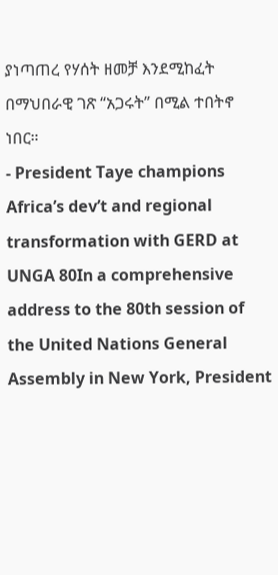ያነጣጠረ የሃሰት ዘመቻ እንደሚከፈት በማህበራዊ ገጽ “አጋሩት” በሚል ተበትኖ ነበር።
- President Taye champions Africa’s dev’t and regional transformation with GERD at UNGA 80In a comprehensive address to the 80th session of the United Nations General Assembly in New York, President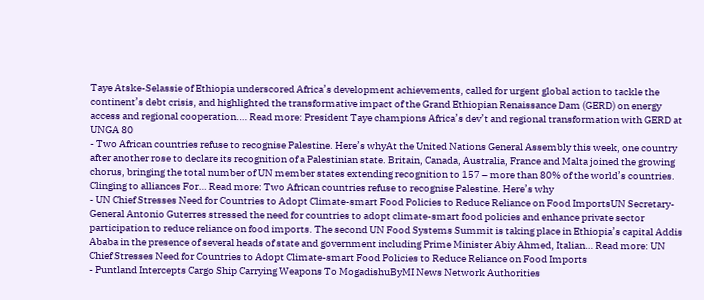Taye Atske-Selassie of Ethiopia underscored Africa’s development achievements, called for urgent global action to tackle the continent’s debt crisis, and highlighted the transformative impact of the Grand Ethiopian Renaissance Dam (GERD) on energy access and regional cooperation.… Read more: President Taye champions Africa’s dev’t and regional transformation with GERD at UNGA 80
- Two African countries refuse to recognise Palestine. Here’s whyAt the United Nations General Assembly this week, one country after another rose to declare its recognition of a Palestinian state. Britain, Canada, Australia, France and Malta joined the growing chorus, bringing the total number of UN member states extending recognition to 157 – more than 80% of the world’s countries. Clinging to alliances For… Read more: Two African countries refuse to recognise Palestine. Here’s why
- UN Chief Stresses Need for Countries to Adopt Climate-smart Food Policies to Reduce Reliance on Food ImportsUN Secretary-General Antonio Guterres stressed the need for countries to adopt climate-smart food policies and enhance private sector participation to reduce reliance on food imports. The second UN Food Systems Summit is taking place in Ethiopia’s capital Addis Ababa in the presence of several heads of state and government including Prime Minister Abiy Ahmed, Italian… Read more: UN Chief Stresses Need for Countries to Adopt Climate-smart Food Policies to Reduce Reliance on Food Imports
- Puntland Intercepts Cargo Ship Carrying Weapons To MogadishuByMI News Network Authorities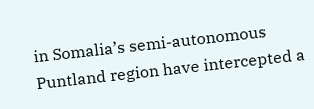in Somalia’s semi-autonomous Puntland region have intercepted a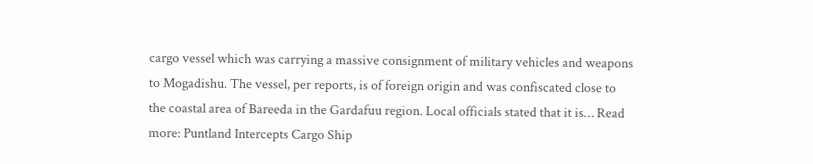cargo vessel which was carrying a massive consignment of military vehicles and weapons to Mogadishu. The vessel, per reports, is of foreign origin and was confiscated close to the coastal area of Bareeda in the Gardafuu region. Local officials stated that it is… Read more: Puntland Intercepts Cargo Ship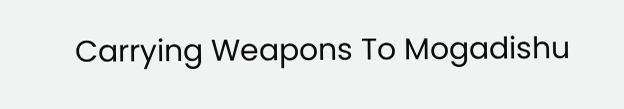Carrying Weapons To Mogadishu